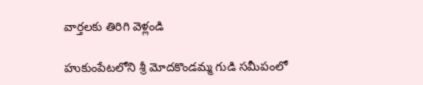వార్తలకు తిరిగి వెళ్లండి

హుకుంపేటలోని శ్రీ మోదకొండమ్మ గుడి సమీపంలో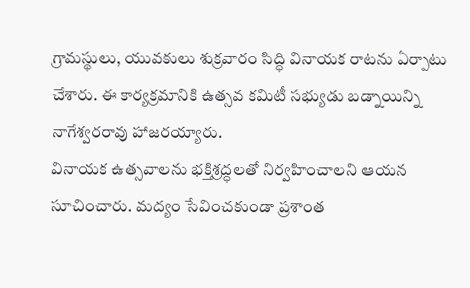గ్రామస్థులు, యువకులు శుక్రవారం సిద్ధి వినాయక రాటను ఏర్పాటు చేశారు. ఈ కార్యక్రమానికి ఉత్సవ కమిటీ సభ్యుడు బడ్నాయిన్ని నాగేశ్వరరావు హాజరయ్యారు.
వినాయక ఉత్సవాలను భక్తిశ్రద్ధలతో నిర్వహించాలని ఆయన సూచించారు. మద్యం సేవించకుండా ప్రశాంత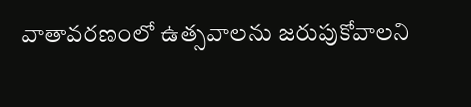వాతావరణంలో ఉత్సవాలను జరుపుకోవాలని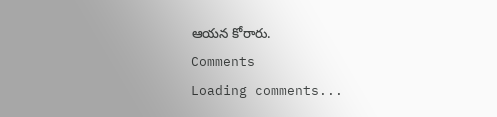ఆయన కోరారు.
Comments
Loading comments...